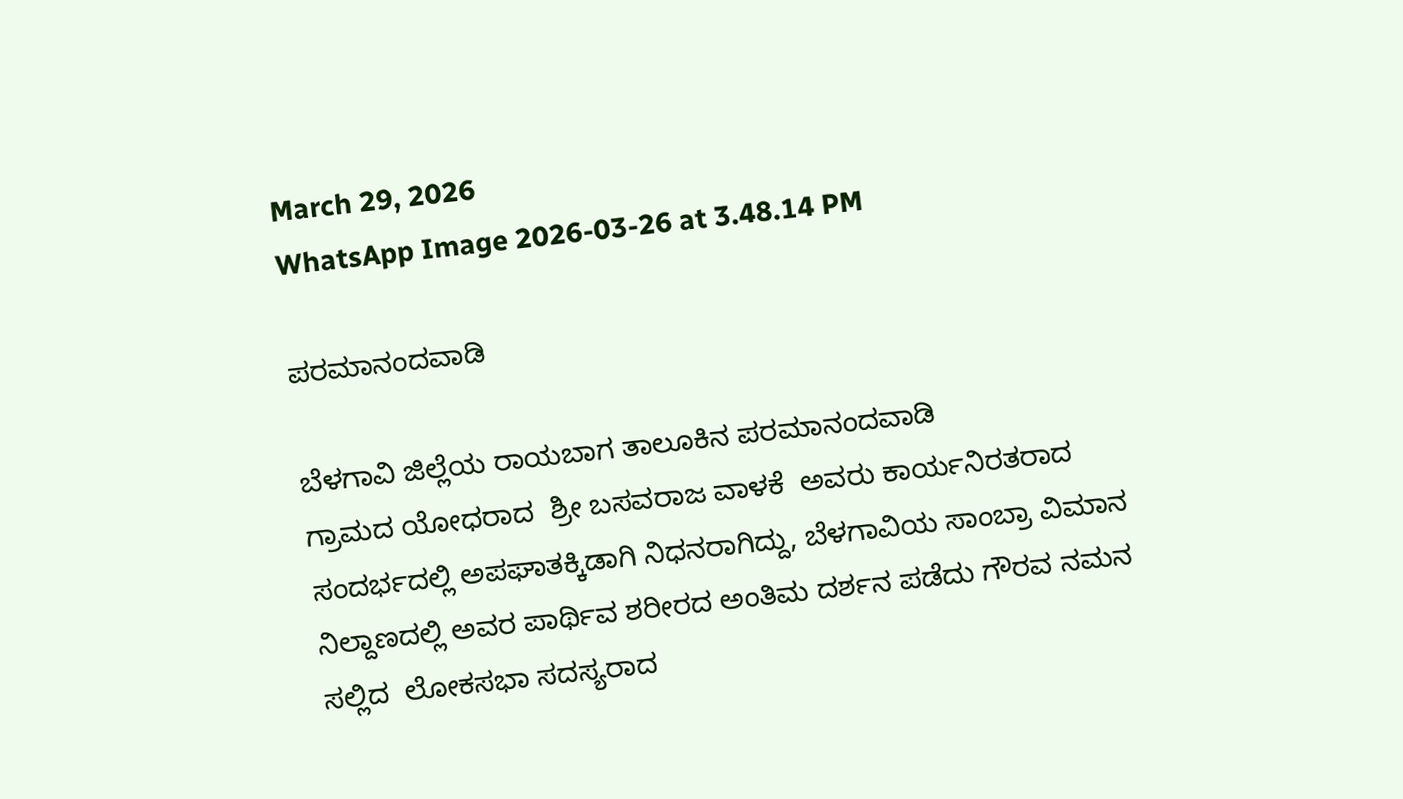March 29, 2026
WhatsApp Image 2026-03-26 at 3.48.14 PM

ಪರಮಾನಂದವಾಡಿ

ಬೆಳಗಾವಿ ಜಿಲ್ಲೆಯ ರಾಯಬಾಗ ತಾಲೂಕಿನ ಪರಮಾನಂದವಾಡಿ
ಗ್ರಾಮದ ಯೋಧರಾದ  ಶ್ರೀ ಬಸವರಾಜ ವಾಳಕೆ  ಅವರು ಕಾರ್ಯನಿರತರಾದ ಸಂದರ್ಭದಲ್ಲಿ ಅಪಘಾತಕ್ಕಿಡಾಗಿ ನಿಧನರಾಗಿದ್ದು, ಬೆಳಗಾವಿಯ ಸಾಂಬ್ರಾ ವಿಮಾನ ನಿಲ್ದಾಣದಲ್ಲಿ ಅವರ ಪಾರ್ಥಿವ ಶರೀರದ ಅಂತಿಮ ದರ್ಶನ ಪಡೆದು ಗೌರವ ನಮನ ಸಲ್ಲಿದ  ಲೋಕಸಭಾ ಸದಸ್ಯರಾದ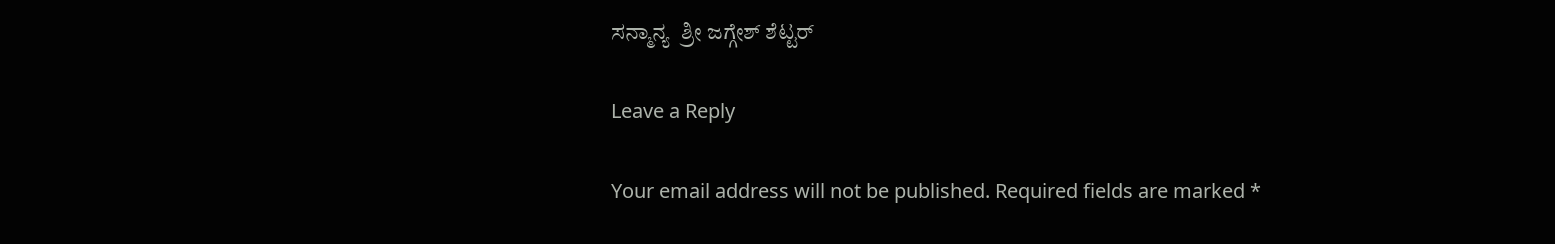ಸನ್ಮಾನ್ಯ  ಶ್ರೀ ಜಗ್ಗೇಶ್ ಶೆಟ್ಟರ್

Leave a Reply

Your email address will not be published. Required fields are marked *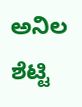ಅನಿಲ ಶೆಟ್ಟಿ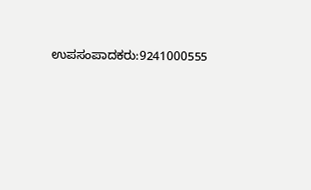ಉಪಸಂಪಾದಕರು:9241000555